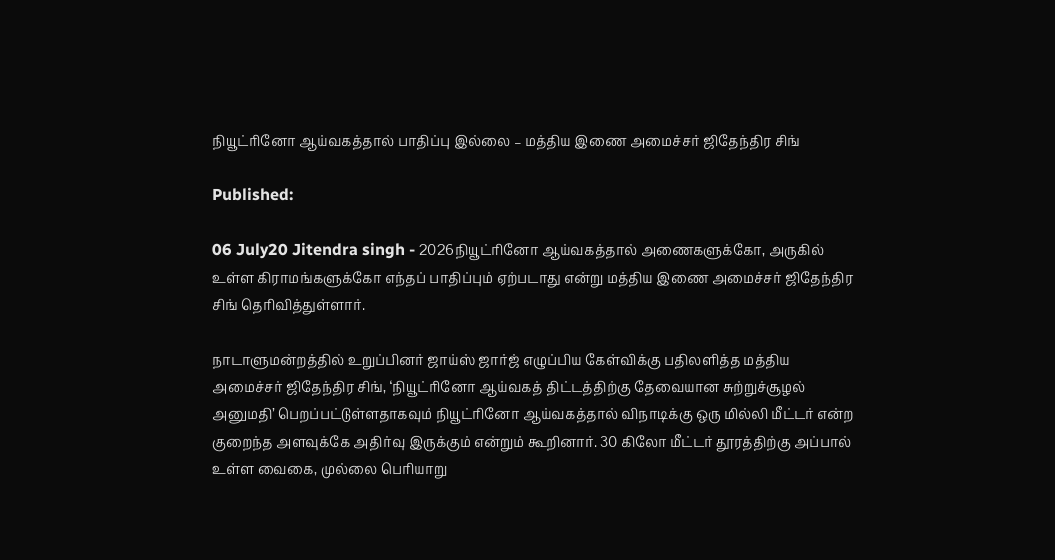நியூட்ரினோ ஆய்வகத்தால் பாதிப்பு இல்லை – மத்திய இணை அமைச்சர் ஜிதேந்திர சிங்

Published:

06 July20 Jitendra singh - 2026நியூட்ரினோ ஆய்வகத்தால் அணைகளுக்கோ, அருகில் உள்ள கிராமங்களுக்கோ எந்தப் பாதிப்பும் ஏற்படாது என்று மத்திய இணை அமைச்சர் ஜிதேந்திர சிங் தெரிவித்துள்ளார்.

நாடாளுமன்றத்தில் உறுப்பினர் ஜாய்ஸ் ஜார்ஜ் எழுப்பிய கேள்விக்கு பதிலளித்த மத்திய அமைச்சர் ஜிதேந்திர சிங், ‘நியூட்ரினோ ஆய்வகத் திட்டத்திற்கு தேவையான சுற்றுச்சூழல் அனுமதி’ பெறப்பட்டுள்ளதாகவும் நியூட்ரினோ ஆய்வகத்தால் விநாடிக்கு ஒரு மில்லி மீட்டர் என்ற குறைந்த அளவுக்கே அதிர்வு இருக்கும் என்றும் கூறினார். 30 கிலோ மீட்டர் தூரத்திற்கு அப்பால் உள்ள வைகை, முல்லை பெரியாறு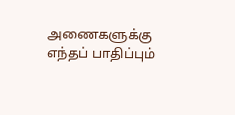அணைகளுக்கு எந்தப் பாதிப்பும்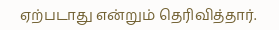ஏற்படாது என்றும் தெரிவித்தார்.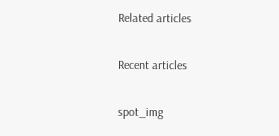Related articles

Recent articles

spot_img